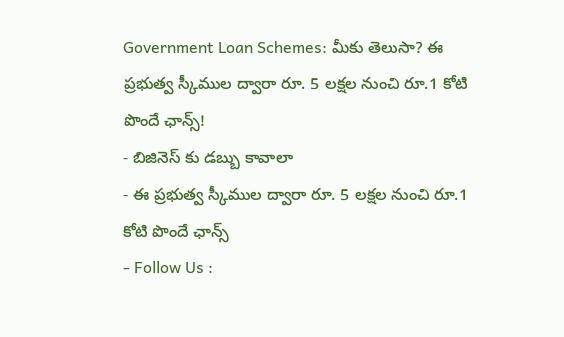Government Loan Schemes: మీకు తెలుసా? ఈ ప్రభుత్వ స్కీముల ద్వారా రూ. 5 లక్షల నుంచి రూ.1 కోటి పొందే ఛాన్స్!
- బిజినెస్ కు డబ్బు కావాలా
- ఈ ప్రభుత్వ స్కీముల ద్వారా రూ. 5 లక్షల నుంచి రూ.1 కోటి పొందే ఛాన్స్
- Follow Us :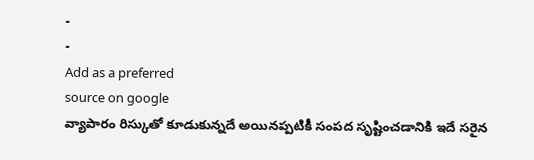-
-
Add as a preferred
source on google
వ్యాపారం రిస్కుతో కూడుకున్నదే అయినప్పటికీ సంపద సృష్టించడానికి ఇదే సరైన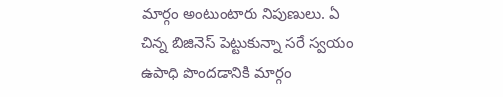మార్గం అంటుంటారు నిపుణులు. ఏ చిన్న బిజినెస్ పెట్టుకున్నా సరే స్వయం ఉపాధి పొందడానికి మార్గం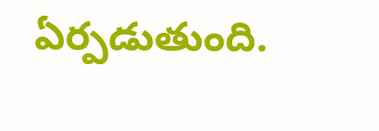ఏర్పడుతుంది.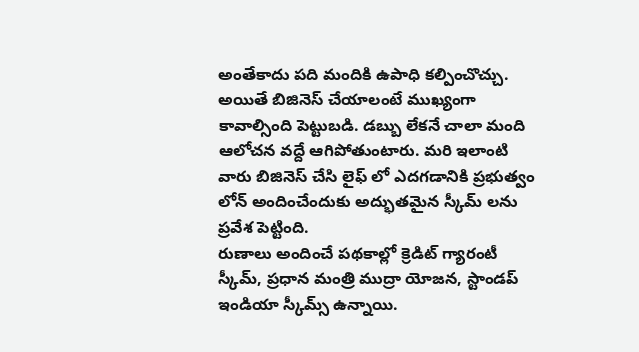అంతేకాదు పది మందికి ఉపాధి కల్పించొచ్చు. అయితే బిజినెస్ చేయాలంటే ముఖ్యంగా కావాల్సింది పెట్టుబడి. డబ్బు లేకనే చాలా మంది ఆలోచన వద్దే ఆగిపోతుంటారు. మరి ఇలాంటి వారు బిజినెస్ చేసి లైఫ్ లో ఎదగడానికి ప్రభుత్వం లోన్ అందించేందుకు అద్భుతమైన స్కీమ్ లను ప్రవేశ పెట్టింది.
రుణాలు అందించే పథకాల్లో క్రెడిట్ గ్యారంటీ స్కీమ్, ప్రధాన మంత్రి ముద్రా యోజన, స్టాండప్ ఇండియా స్కీమ్స్ ఉన్నాయి.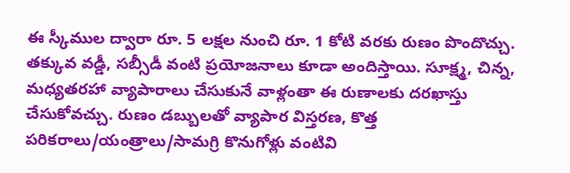ఈ స్కీముల ద్వారా రూ. 5 లక్షల నుంచి రూ. 1 కోటి వరకు రుణం పొందొచ్చు. తక్కువ వడ్డీ, సబ్సీడీ వంటి ప్రయోజనాలు కూడా అందిస్తాయి. సూక్ష్మ, చిన్న, మధ్యతరహా వ్యాపారాలు చేసుకునే వాళ్లంతా ఈ రుణాలకు దరఖాస్తు చేసుకోవచ్చు. రుణం డబ్బులతో వ్యాపార విస్తరణ, కొత్త పరికరాలు/యంత్రాలు/సామగ్రి కొనుగోళ్లు వంటివి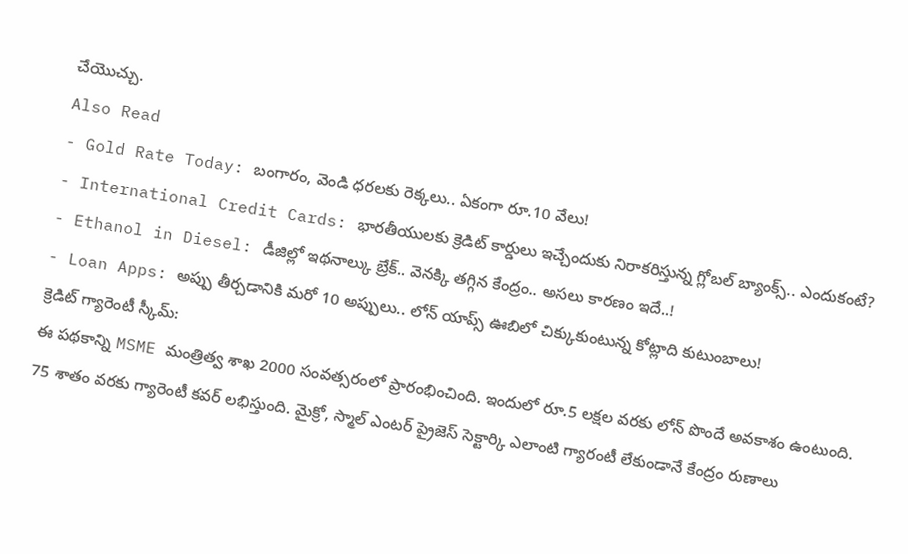చేయొచ్చు.
Also Read
- Gold Rate Today: బంగారం, వెండి ధరలకు రెక్కలు.. ఏకంగా రూ.10 వేలు!
- International Credit Cards: భారతీయులకు క్రెడిట్ కార్డులు ఇచ్చేందుకు నిరాకరిస్తున్న గ్లోబల్ బ్యాంక్స్.. ఎందుకంటే?
- Ethanol in Diesel: డీజిల్లో ఇథనాల్కు బ్రేక్.. వెనక్కి తగ్గిన కేంద్రం.. అసలు కారణం ఇదే..!
- Loan Apps: అప్పు తీర్చడానికి మరో 10 అప్పులు.. లోన్ యాప్స్ ఊబిలో చిక్కుకుంటున్న కోట్లాది కుటుంబాలు!
క్రెడిట్ గ్యారెంటీ స్కీమ్:
ఈ పథకాన్ని MSME మంత్రిత్వ శాఖ 2000 సంవత్సరంలో ప్రారంభించింది. ఇందులో రూ.5 లక్షల వరకు లోన్ పొందే అవకాశం ఉంటుంది. 75 శాతం వరకు గ్యారెంటీ కవర్ లభిస్తుంది. మైక్రో, స్మాల్ ఎంటర్ ప్రైజెస్ సెక్టార్కి ఎలాంటి గ్యారంటీ లేకుండానే కేంద్రం రుణాలు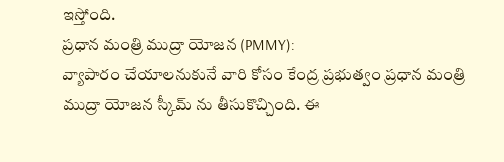ఇస్తోంది.
ప్రధాన మంత్రి ముద్రా యోజన (PMMY):
వ్యాపారం చేయాలనుకునే వారి కోసం కేంద్ర ప్రభుత్వం ప్రధాన మంత్రి ముద్రా యోజన స్కీమ్ ను తీసుకొచ్చింది. ఈ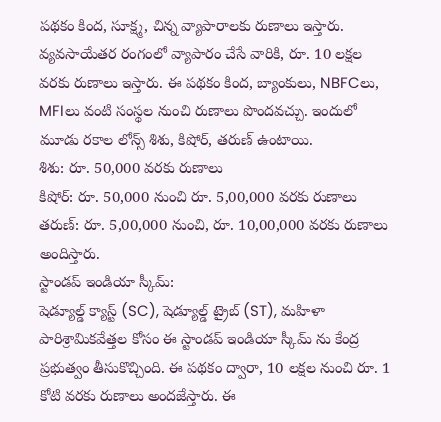పథకం కింద, సూక్ష్మ, చిన్న వ్యాపారాలకు రుణాలు ఇస్తారు. వ్యవసాయేతర రంగంలో వ్యాపారం చేసే వారికి, రూ. 10 లక్షల వరకు రుణాలు ఇస్తారు. ఈ పథకం కింద, బ్యాంకులు, NBFCలు, MFIలు వంటి సంస్థల నుంచి రుణాలు పొందవచ్చు. ఇందులో మూడు రకాల లోన్స్ శిశు, కిషోర్, తరుణ్ ఉంటాయి.
శిశు: రూ. 50,000 వరకు రుణాలు
కిషోర్: రూ. 50,000 నుంచి రూ. 5,00,000 వరకు రుణాలు
తరుణ్: రూ. 5,00,000 నుంచి, రూ. 10,00,000 వరకు రుణాలు అందిస్తారు.
స్టాండప్ ఇండియా స్కీమ్:
షెడ్యూల్డ్ క్యాస్ట్ (SC), షెడ్యూల్డ్ ట్రైబ్ (ST), మహిళా పారిశ్రామికవేత్తల కోసం ఈ స్టాండప్ ఇండియా స్కీమ్ ను కేంద్ర ప్రభుత్వం తీసుకొచ్చింది. ఈ పథకం ద్వారా, 10 లక్షల నుంచి రూ. 1 కోటి వరకు రుణాలు అందజేస్తారు. ఈ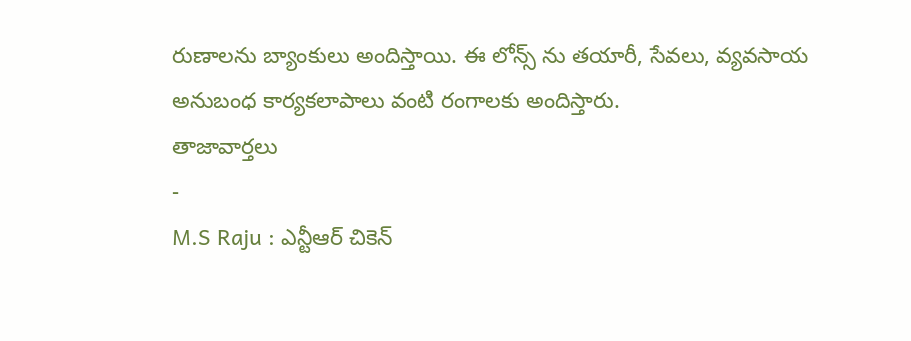రుణాలను బ్యాంకులు అందిస్తాయి. ఈ లోన్స్ ను తయారీ, సేవలు, వ్యవసాయ అనుబంధ కార్యకలాపాలు వంటి రంగాలకు అందిస్తారు.
తాజావార్తలు
-
M.S Raju : ఎన్టీఆర్ చికెన్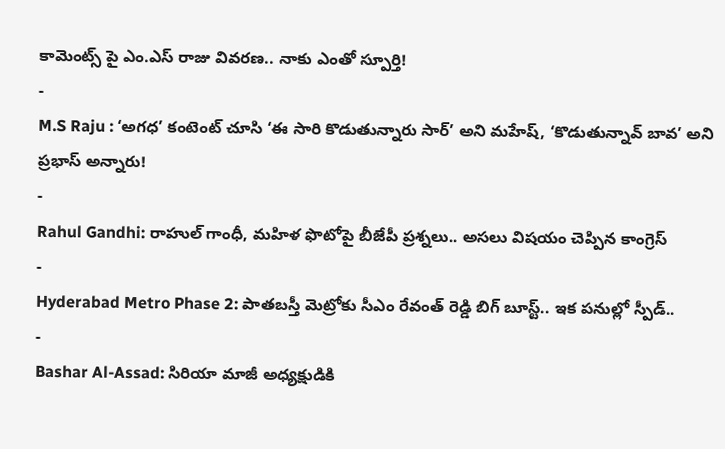కామెంట్స్ పై ఎం.ఎస్ రాజు వివరణ.. నాకు ఎంతో స్పూర్తి!
-
M.S Raju : ‘అగధ’ కంటెంట్ చూసి ‘ఈ సారి కొడుతున్నారు సార్’ అని మహేష్, ‘కొడుతున్నావ్ బావ’ అని ప్రభాస్ అన్నారు!
-
Rahul Gandhi: రాహుల్ గాంధీ, మహిళ ఫొటోపై బీజేపీ ప్రశ్నలు.. అసలు విషయం చెప్పిన కాంగ్రెస్
-
Hyderabad Metro Phase 2: పాతబస్తీ మెట్రోకు సీఎం రేవంత్ రెడ్డి బిగ్ బూస్ట్.. ఇక పనుల్లో స్పీడ్..
-
Bashar Al-Assad: సిరియా మాజీ అధ్యక్షుడికి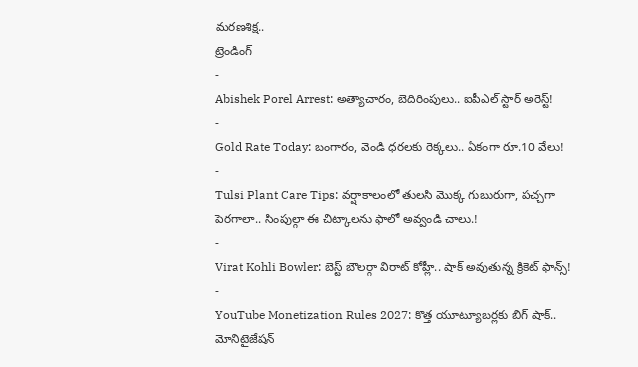మరణశిక్ష..
ట్రెండింగ్
-
Abishek Porel Arrest: అత్యాచారం, బెదిరింపులు.. ఐపీఎల్ స్టార్ అరెస్ట్!
-
Gold Rate Today: బంగారం, వెండి ధరలకు రెక్కలు.. ఏకంగా రూ.10 వేలు!
-
Tulsi Plant Care Tips: వర్షాకాలంలో తులసి మొక్క గుబురుగా, పచ్చగా పెరగాలా.. సింపుల్గా ఈ చిట్కాలను ఫాలో అవ్వండి చాలు.!
-
Virat Kohli Bowler: బెస్ట్ బౌలర్గా విరాట్ కోహ్లీ.. షాక్ అవుతున్న క్రికెట్ ఫాన్స్!
-
YouTube Monetization Rules 2027: కొత్త యూట్యూబర్లకు బిగ్ షాక్.. మోనిటైజేషన్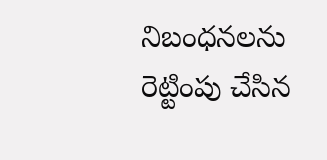నిబంధనలను రెట్టింపు చేసిన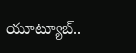యూట్యూబ్..